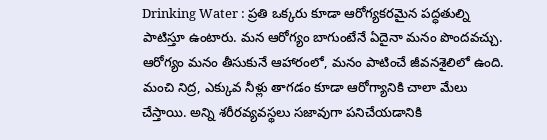Drinking Water : ప్రతి ఒక్కరు కూడా ఆరోగ్యకరమైన పద్ధతుల్ని పాటిస్తూ ఉంటారు. మన ఆరోగ్యం బాగుంటేనే ఏదైనా మనం పొందవచ్చు. ఆరోగ్యం మనం తీసుకునే ఆహారంలో, మనం పాటించే జీవనశైలిలో ఉంది. మంచి నిద్ర, ఎక్కువ నీళ్లు తాగడం కూడా ఆరోగ్యానికి చాలా మేలు చేస్తాయి. అన్ని శరీరవ్యవస్థలు సజావుగా పనిచేయడానికి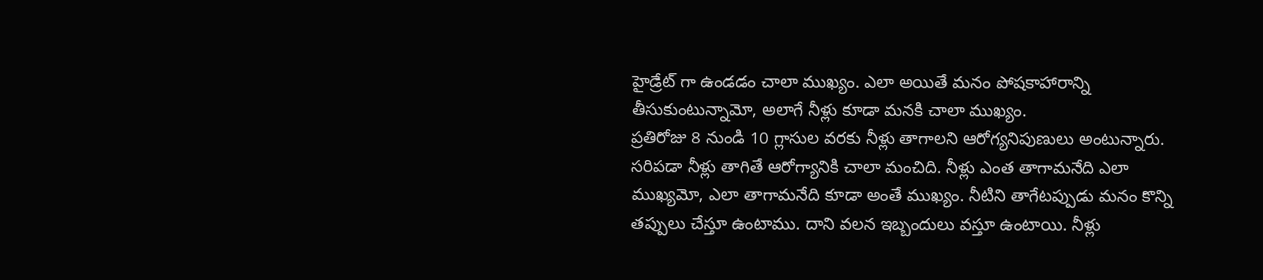హైడ్రేట్ గా ఉండడం చాలా ముఖ్యం. ఎలా అయితే మనం పోషకాహారాన్ని తీసుకుంటున్నామో, అలాగే నీళ్లు కూడా మనకి చాలా ముఖ్యం.
ప్రతిరోజు 8 నుండి 10 గ్లాసుల వరకు నీళ్లు తాగాలని ఆరోగ్యనిపుణులు అంటున్నారు. సరిపడా నీళ్లు తాగితే ఆరోగ్యానికి చాలా మంచిది. నీళ్లు ఎంత తాగామనేది ఎలా ముఖ్యమో, ఎలా తాగామనేది కూడా అంతే ముఖ్యం. నీటిని తాగేటప్పుడు మనం కొన్ని తప్పులు చేస్తూ ఉంటాము. దాని వలన ఇబ్బందులు వస్తూ ఉంటాయి. నీళ్లు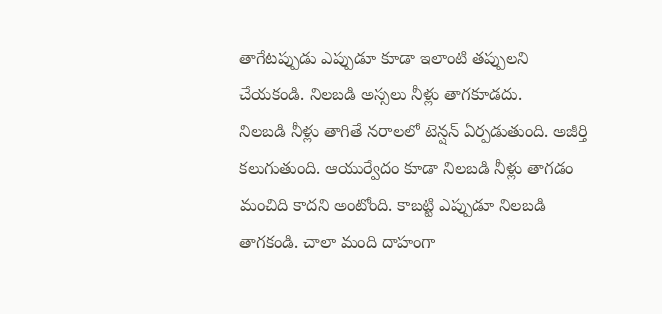తాగేటప్పుడు ఎప్పుడూ కూడా ఇలాంటి తప్పులని చేయకండి. నిలబడి అస్సలు నీళ్లు తాగకూడదు.
నిలబడి నీళ్లు తాగితే నరాలలో టెన్షన్ ఏర్పడుతుంది. అజీర్తి కలుగుతుంది. ఆయుర్వేదం కూడా నిలబడి నీళ్లు తాగడం మంచిది కాదని అంటోంది. కాబట్టి ఎప్పుడూ నిలబడి తాగకండి. చాలా మంది దాహంగా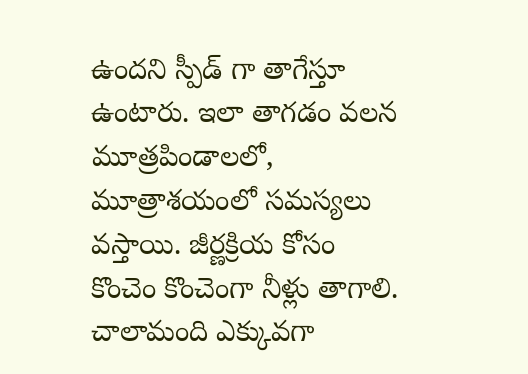ఉందని స్పీడ్ గా తాగేస్తూ ఉంటారు. ఇలా తాగడం వలన మూత్రపిండాలలో, మూత్రాశయంలో సమస్యలు వస్తాయి. జీర్ణక్రియ కోసం కొంచెం కొంచెంగా నీళ్లు తాగాలి. చాలామంది ఎక్కువగా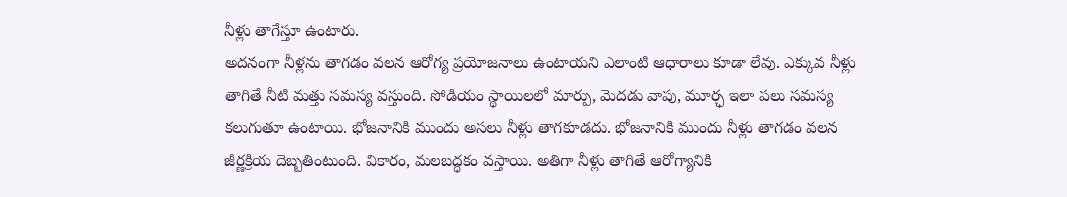నీళ్లు తాగేస్తూ ఉంటారు.
అదనంగా నీళ్లను తాగడం వలన ఆరోగ్య ప్రయోజనాలు ఉంటాయని ఎలాంటి ఆధారాలు కూడా లేవు. ఎక్కువ నీళ్లు తాగితే నీటి మత్తు సమస్య వస్తుంది. సోడియం స్థాయిలలో మార్పు, మెదడు వాపు, మూర్ఛ ఇలా పలు సమస్య కలుగుతూ ఉంటాయి. భోజనానికి ముందు అసలు నీళ్లు తాగకూడదు. భోజనానికి ముందు నీళ్లు తాగడం వలన జీర్ణక్రియ దెబ్బతింటుంది. వికారం, మలబద్ధకం వస్తాయి. అతిగా నీళ్లు తాగితే ఆరోగ్యానికి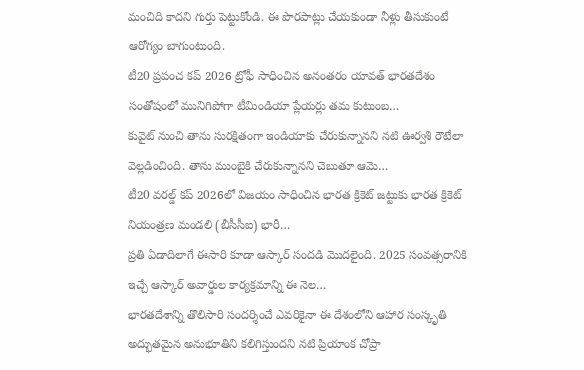మంచిది కాదని గుర్తు పెట్టుకోండి. ఈ పొరపాట్లు చేయకుండా నీళ్లు తీసుకుంటే ఆరోగ్యం బాగుంటుంది.
టీ20 ప్రపంచ కప్ 2026 ట్రోఫీ సాధించిన అనంతరం యావత్ భారతదేశం సంతోషంలో మునిగిపోగా టీమిండియా ప్లేయర్లు తమ కుటుంబ…
కువైట్ నుంచి తాను సురక్షితంగా ఇండియాకు చేరుకున్నానని నటి ఊర్వశి రౌటేలా వెల్లడించింది. తాను ముంబైకి చేరుకున్నానని చెబుతూ ఆమె…
టీ20 వరల్డ్ కప్ 2026లో విజయం సాధించిన భారత క్రికెట్ జట్టుకు భారత క్రికెట్ నియంత్రణ మండలి (బీసీసీఐ) భారీ…
ప్రతి ఏడాదిలాగే ఈసారి కూడా ఆస్కార్ సందడి మొదలైంది. 2025 సంవత్సరానికి ఇచ్చే ఆస్కార్ అవార్డుల కార్యక్రమాన్ని ఈ నెల…
భారతదేశాన్ని తొలిసారి సందర్శించే ఎవరికైనా ఈ దేశంలోని ఆహార సంస్కృతి అద్భుతమైన అనుభూతిని కలిగిస్తుందని నటి ప్రియాంక చోప్రా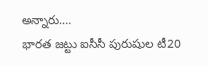అన్నారు.…
భారత జట్టు ఐసీసీ పురుషుల టీ20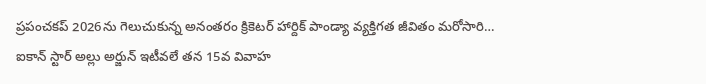ప్రపంచకప్ 2026ను గెలుచుకున్న అనంతరం క్రికెటర్ హార్దిక్ పాండ్యా వ్యక్తిగత జీవితం మరోసారి…
ఐకాన్ స్టార్ అల్లు అర్జున్ ఇటీవలే తన 15వ వివాహ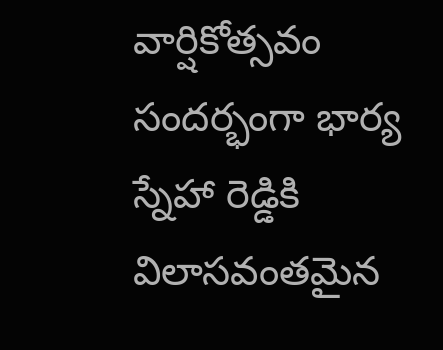వార్షికోత్సవం సందర్భంగా భార్య స్నేహా రెడ్డికి విలాసవంతమైన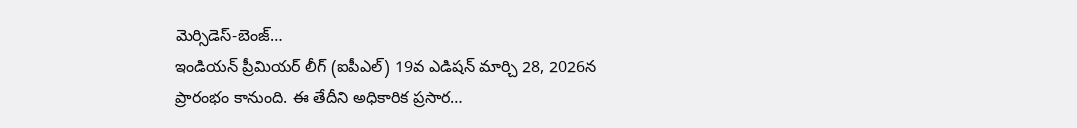మెర్సిడెస్-బెంజ్…
ఇండియన్ ప్రీమియర్ లీగ్ (ఐపీఎల్) 19వ ఎడిషన్ మార్చి 28, 2026న ప్రారంభం కానుంది. ఈ తేదీని అధికారిక ప్రసార…